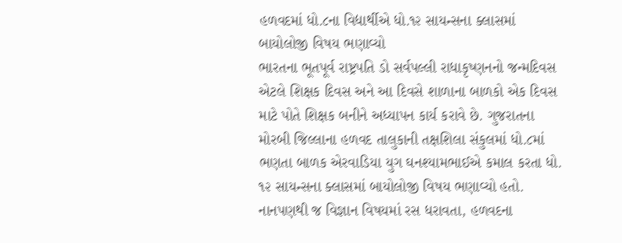હળવદમાં ધો.૮ના વિદ્યાર્થીએ ધો.૧૨ સાયન્સના ક્લાસમાં બાયોલોજી વિષય ભણાવ્યો
ભારતના ભૂતપૂર્વ રાષ્ટ્રપતિ ડો સર્વપલ્લી રાધાકૃષ્ણનનો જન્મદિવસ એટલે શિક્ષક દિવસ અને આ દિવસે શાળાના બાળકો એક દિવસ માટે પોતે શિક્ષક બનીને અધ્યાપન કાર્ય કરાવે છે. ગુજરાતના મોરબી જિલ્લાના હળવદ તાલુકાની તક્ષશિલા સંકુલમાં ધો.૮માં ભણતા બાળક એરવાડિયા યુગ ઘનશ્યામભાઈએ કમાલ કરતા ધો. ૧૨ સાયન્સના ક્લાસમાં બાયોલોજી વિષય ભણાવ્યો હતો. નાનપણથી જ વિજ્ઞાન વિષયમાં રસ ધરાવતા, હળવદના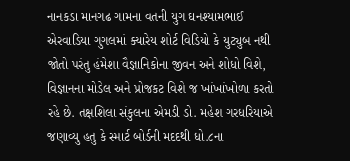નાનકડા માનગઢ ગામના વતની યુગ ઘનશ્યામભાઈ એરવાડિયા ગુગલમાં ક્યારેય શોર્ટ વિડિયો કે યુટ્યુબ નથી જોતો પરંતુ હંમેશા વૈજ્ઞાનિકોના જીવન અને શોધો વિશે, વિજ્ઞાનના મોડેલ અને પ્રોજકટ વિશે જ ખાંખાંખોળા કરતો રહે છે. તક્ષશિલા સંકુલના એમડી ડો. મહેશ ગરધરિયાએ જણાવ્યુ હતુ કે સ્માર્ટ બોર્ડની મદદથી ધો.૮ના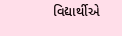વિદ્યાર્થીએ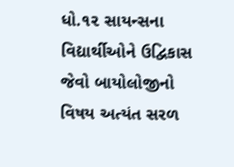ધો.૧૨ સાયન્સના વિદ્યાર્થીઓને ઉદ્વિકાસ જેવો બાયોલોજીનો વિષય અત્યંત સરળ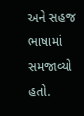અને સહજ ભાષામાં સમજાવ્યો હતો.